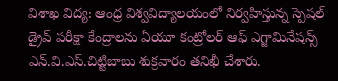విశాఖ విద్య: ఆంధ్ర విశ్వవిద్యాలయంలో నిర్వహిస్తున్న స్పెషల్ డ్రైవ్ పరీక్షా కేంద్రాలను ఏయూ కంట్రోలర్ ఆఫ్ ఎగ్జామినేషన్స్ ఎన్.వి.ఎస్.చిట్టిబాబు శుక్రవారం తనిఖీ చేశారు.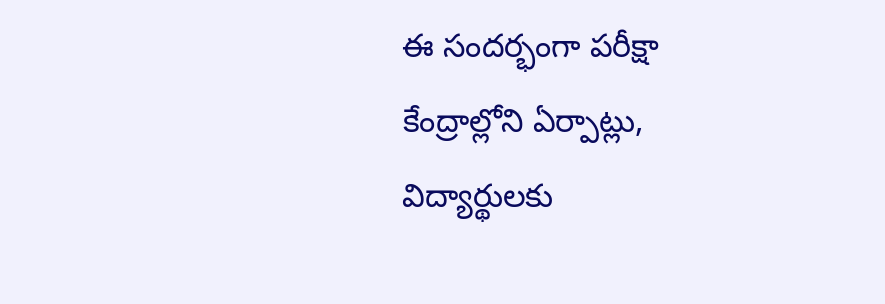ఈ సందర్భంగా పరీక్షా కేంద్రాల్లోని ఏర్పాట్లు, విద్యార్థులకు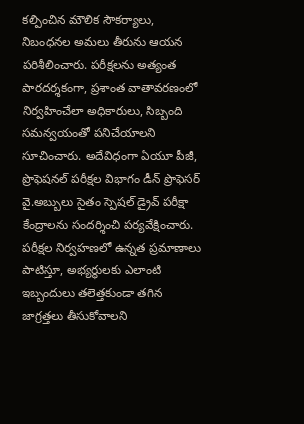కల్పించిన మౌలిక సౌకర్యాలు, నిబంధనల అమలు తీరును ఆయన పరిశీలించారు. పరీక్షలను అత్యంత పారదర్శకంగా, ప్రశాంత వాతావరణంలో నిర్వహించేలా అధికారులు, సిబ్బంది సమన్వయంతో పనిచేయాలని సూచించారు. అదేవిధంగా ఏయూ పీజీ, ప్రొఫెషనల్ పరీక్షల విభాగం డీన్ ప్రొఫెసర్ వై.అబ్బులు సైతం స్పెషల్ డ్రైవ్ పరీక్షా కేంద్రాలను సందర్శించి పర్యవేక్షించారు. పరీక్షల నిర్వహణలో ఉన్నత ప్రమాణాలు పాటిస్తూ, అభ్యర్థులకు ఎలాంటి ఇబ్బందులు తలెత్తకుండా తగిన జాగ్రత్తలు తీసుకోవాలని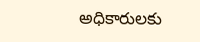అధికారులకు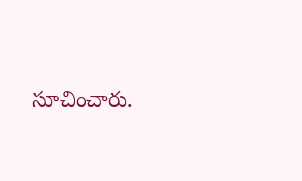సూచించారు.